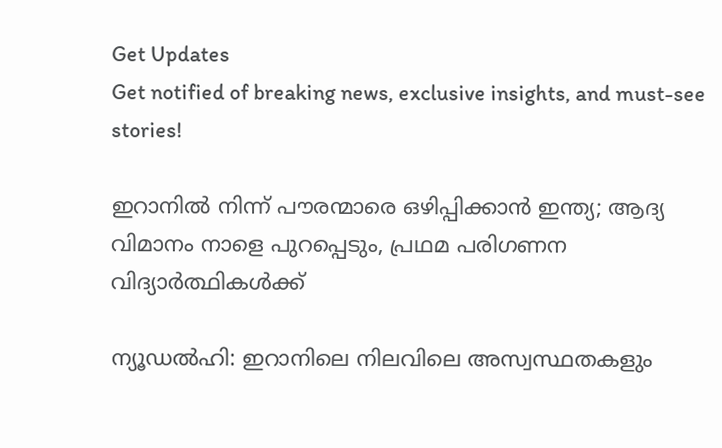Get Updates
Get notified of breaking news, exclusive insights, and must-see stories!

ഇറാനിൽ നിന്ന് പൗരന്മാരെ ഒഴിപ്പിക്കാൻ ഇന്ത്യ; ആദ്യ വിമാനം നാളെ പുറപ്പെടും, പ്രഥമ പരിഗണന വിദ്യാർത്ഥികൾക്ക്

ന്യൂഡൽഹി: ഇറാനിലെ നിലവിലെ അസ്വസ്ഥതകളും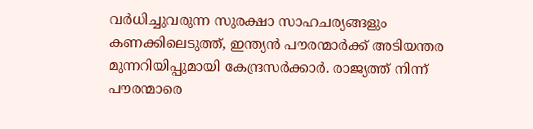വർധിച്ചുവരുന്ന സുരക്ഷാ സാഹചര്യങ്ങളും കണക്കിലെടുത്ത്, ഇന്ത്യൻ പൗരന്മാർക്ക് അടിയന്തര മുന്നറിയിപ്പുമായി കേന്ദ്രസർക്കാർ. രാജ്യത്ത് നിന്ന് പൗരന്മാരെ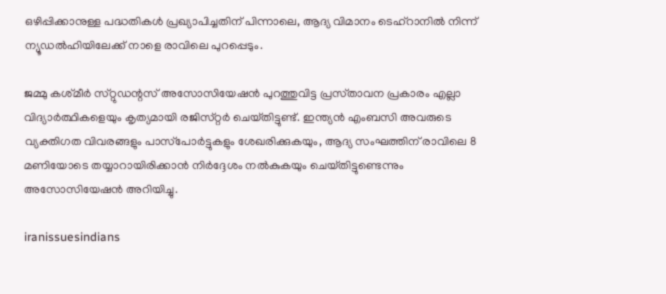ഒഴിപ്പിക്കാനുള്ള പദ്ധതികൾ പ്രഖ്യാപിച്ചതിന് പിന്നാലെ, ആദ്യ വിമാനം ടെഹ്‌റാനിൽ നിന്ന് ന്യൂഡൽഹിയിലേക്ക് നാളെ രാവിലെ പുറപ്പെടും.

ജമ്മു കശ്‌മീർ സ്‌റ്റുഡന്റസ് അസോസിയേഷൻ പുറത്തുവിട്ട പ്രസ്‌താവന പ്രകാരം എല്ലാ വിദ്യാർത്ഥികളെയും കൃത്യമായി രജിസ്‌റ്റർ ചെയ്‌തിട്ടുണ്ട്. ഇന്ത്യൻ എംബസി അവരുടെ വ്യക്തിഗത വിവരങ്ങളും പാസ്‌പോർട്ടുകളും ശേഖരിക്കുകയും, ആദ്യ സംഘത്തിന് രാവിലെ 8 മണിയോടെ തയ്യാറായിരിക്കാൻ നിർദ്ദേശം നൽകുകയും ചെയ്‌തിട്ടുണ്ടെന്നും അസോസിയേഷൻ അറിയിച്ചു.

iranissuesindians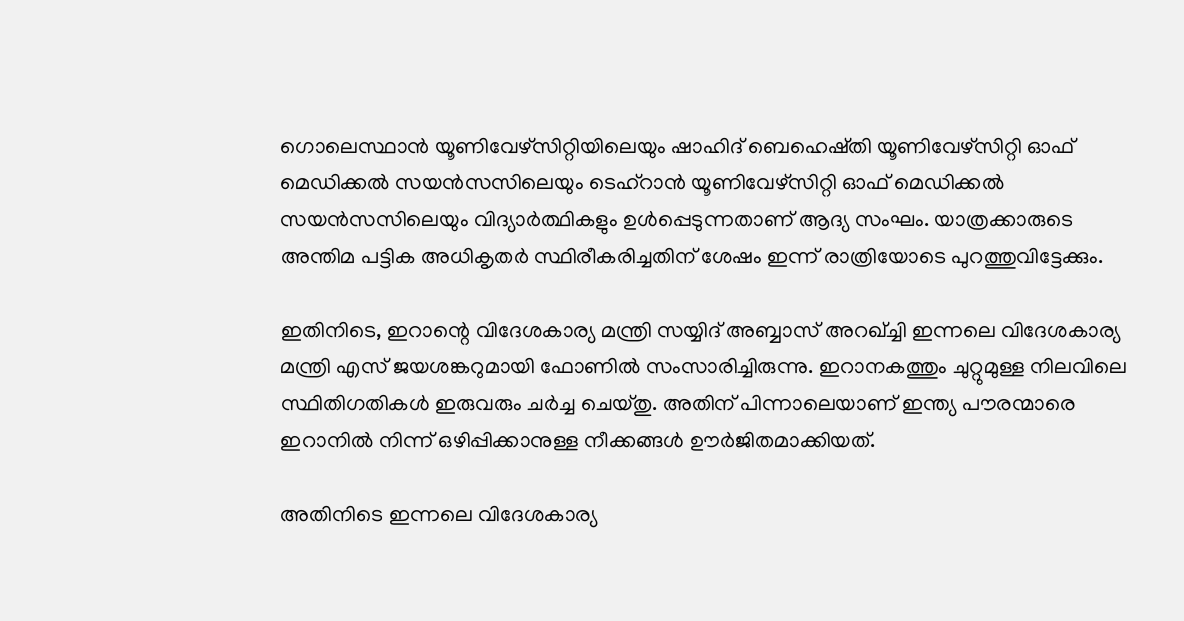ഗൊലെസ്ഥാൻ യൂണിവേഴ്‌സിറ്റിയിലെയും ഷാഹിദ് ബെഹെഷ്തി യൂണിവേഴ്‌സിറ്റി ഓഫ് മെഡിക്കൽ സയൻസസിലെയും ടെഹ്‌റാൻ യൂണിവേഴ്‌സിറ്റി ഓഫ് മെഡിക്കൽ സയൻസസിലെയും വിദ്യാർത്ഥികളും ഉൾപ്പെടുന്നതാണ് ആദ്യ സംഘം. യാത്രക്കാരുടെ അന്തിമ പട്ടിക അധികൃതർ സ്ഥിരീകരിച്ചതിന് ശേഷം ഇന്ന് രാത്രിയോടെ പുറത്തുവിട്ടേക്കും.

ഇതിനിടെ, ഇറാന്റെ വിദേശകാര്യ മന്ത്രി സയ്യിദ് അബ്ബാസ് അറഖ്‌ച്ചി ഇന്നലെ വിദേശകാര്യ മന്ത്രി എസ് ജയശങ്കറുമായി ഫോണിൽ സംസാരിച്ചിരുന്നു. ഇറാനകത്തും ചുറ്റുമുള്ള നിലവിലെ സ്ഥിതിഗതികൾ ഇരുവരും ചർച്ച ചെയ്‌തു. അതിന് പിന്നാലെയാണ് ഇന്ത്യ പൗരന്മാരെ ഇറാനിൽ നിന്ന് ഒഴിപ്പിക്കാനുള്ള നീക്കങ്ങൾ ഊർജിതമാക്കിയത്.

അതിനിടെ ഇന്നലെ വിദേശകാര്യ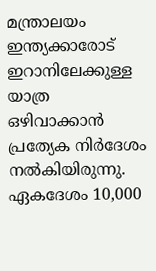മന്ത്രാലയം ഇന്ത്യക്കാരോട് ഇറാനിലേക്കുള്ള യാത്ര ഒഴിവാക്കാൻ പ്രത്യേക നിർദേശം നൽകിയിരുന്നു. ഏകദേശം 10,000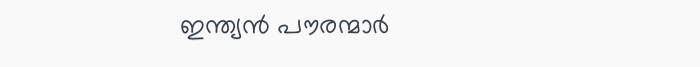ഇന്ത്യൻ പൗരന്മാർ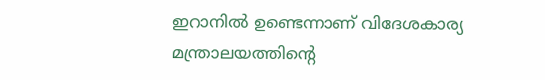ഇറാനിൽ ഉണ്ടെന്നാണ് വിദേശകാര്യ മന്ത്രാലയത്തിന്റെ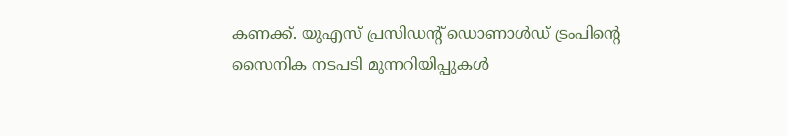കണക്ക്. യുഎസ് പ്രസിഡന്റ് ഡൊണാൾഡ് ട്രംപിന്റെ സൈനിക നടപടി മുന്നറിയിപ്പുകൾ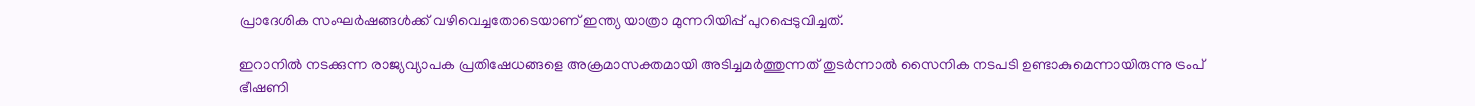പ്രാദേശിക സംഘർഷങ്ങൾക്ക് വഴിവെച്ചതോടെയാണ് ഇന്ത്യ യാത്രാ മുന്നറിയിപ്പ് പുറപ്പെടുവിച്ചത്.

ഇറാനിൽ നടക്കുന്ന രാജ്യവ്യാപക പ്രതിഷേധങ്ങളെ അക്രമാസക്തമായി അടിച്ചമർത്തുന്നത് തുടർന്നാൽ സൈനിക നടപടി ഉണ്ടാകുമെന്നായിരുന്നു ട്രംപ് ഭീഷണി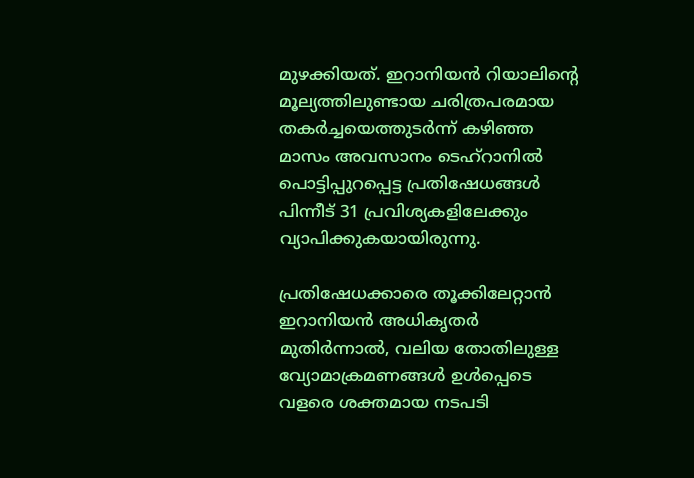മുഴക്കിയത്. ഇറാനിയൻ റിയാലിന്റെ മൂല്യത്തിലുണ്ടായ ചരിത്രപരമായ തകർച്ചയെത്തുടർന്ന് കഴിഞ്ഞ മാസം അവസാനം ടെഹ്‌റാനിൽ പൊട്ടിപ്പുറപ്പെട്ട പ്രതിഷേധങ്ങൾ പിന്നീട് 31 പ്രവിശ്യകളിലേക്കും വ്യാപിക്കുകയായിരുന്നു.

പ്രതിഷേധക്കാരെ തൂക്കിലേറ്റാൻ ഇറാനിയൻ അധികൃതർ മുതിർന്നാൽ, വലിയ തോതിലുള്ള വ്യോമാക്രമണങ്ങൾ ഉൾപ്പെടെ വളരെ ശക്തമായ നടപടി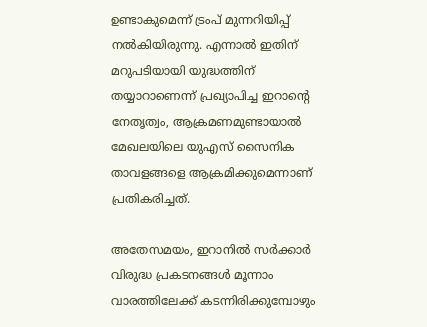ഉണ്ടാകുമെന്ന് ട്രംപ് മുന്നറിയിപ്പ് നൽകിയിരുന്നു. എന്നാൽ ഇതിന് മറുപടിയായി യുദ്ധത്തിന് തയ്യാറാണെന്ന് പ്രഖ്യാപിച്ച ഇറാന്റെ നേതൃത്വം, ആക്രമണമുണ്ടായാൽ മേഖലയിലെ യുഎസ് സൈനിക താവളങ്ങളെ ആക്രമിക്കുമെന്നാണ് പ്രതികരിച്ചത്.

അതേസമയം, ഇറാനിൽ സർക്കാർ വിരുദ്ധ പ്രകടനങ്ങൾ മൂന്നാം വാരത്തിലേക്ക് കടന്നിരിക്കുമ്പോഴും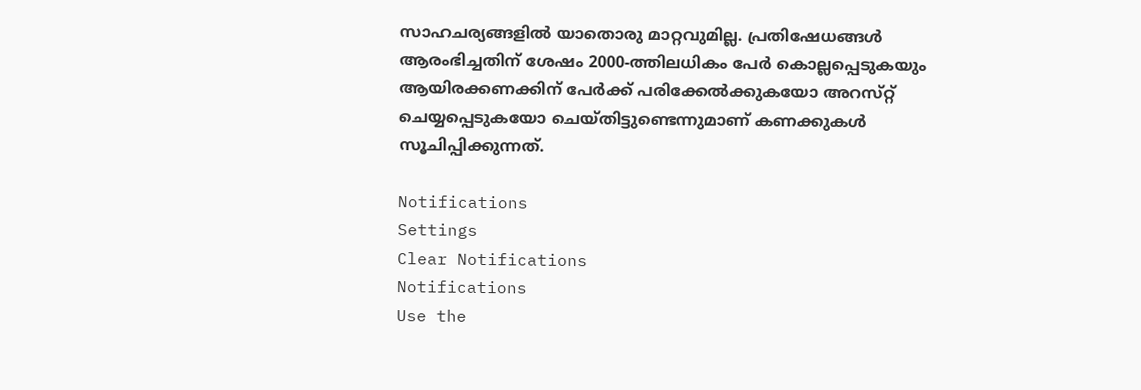സാഹചര്യങ്ങളിൽ യാതൊരു മാറ്റവുമില്ല. പ്രതിഷേധങ്ങൾ ആരംഭിച്ചതിന് ശേഷം 2000-ത്തിലധികം പേർ കൊല്ലപ്പെടുകയും ആയിരക്കണക്കിന് പേർക്ക് പരിക്കേൽക്കുകയോ അറസ്‌റ്റ് ചെയ്യപ്പെടുകയോ ചെയ്‌തിട്ടുണ്ടെന്നുമാണ് കണക്കുകൾ സൂചിപ്പിക്കുന്നത്.

Notifications
Settings
Clear Notifications
Notifications
Use the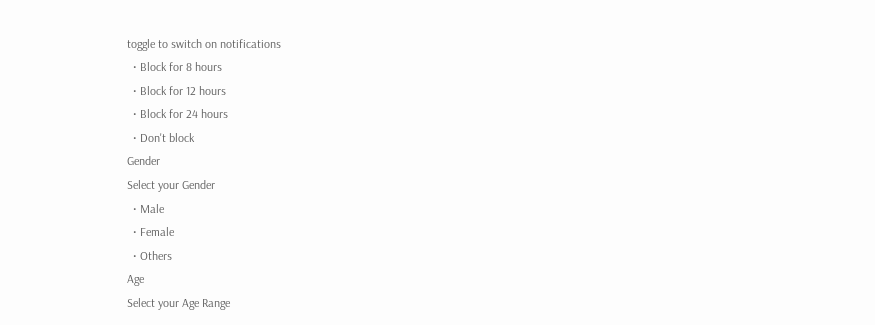toggle to switch on notifications
  • Block for 8 hours
  • Block for 12 hours
  • Block for 24 hours
  • Don't block
Gender
Select your Gender
  • Male
  • Female
  • Others
Age
Select your Age Range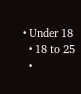• Under 18
  • 18 to 25
  •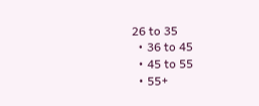26 to 35
  • 36 to 45
  • 45 to 55
  • 55+